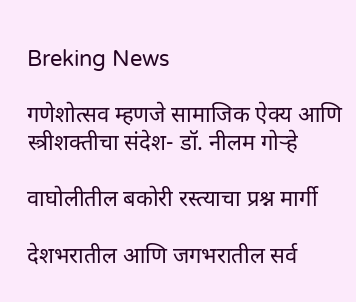Breking News

गणेशोत्सव म्हणजे सामाजिक ऐक्य आणि स्त्रीशक्तीचा संदेश- डॉ. नीलम गोऱ्हे

वाघोलीतील बकोरी रस्त्याचा प्रश्न मार्गी

देशभरातील आणि जगभरातील सर्व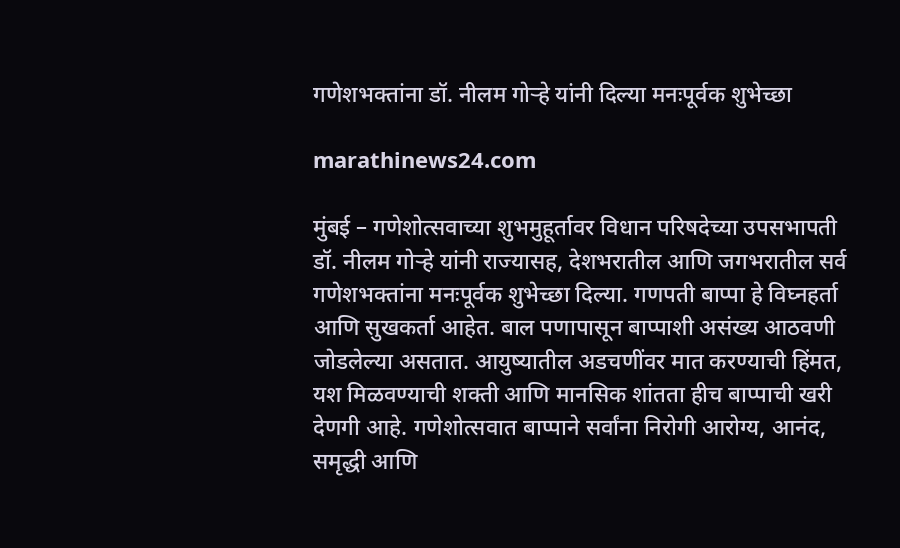गणेशभक्तांना डॉ. नीलम गोऱ्हे यांनी दिल्या मनःपूर्वक शुभेच्छा

marathinews24.com

मुंबई – गणेशोत्सवाच्या शुभमुहूर्तावर विधान परिषदेच्या उपसभापती डॉ. नीलम गोऱ्हे यांनी राज्यासह, देशभरातील आणि जगभरातील सर्व गणेशभक्तांना मनःपूर्वक शुभेच्छा दिल्या. गणपती बाप्पा हे विघ्नहर्ता आणि सुखकर्ता आहेत. बाल पणापासून बाप्पाशी असंख्य आठवणी जोडलेल्या असतात. आयुष्यातील अडचणींवर मात करण्याची हिंमत, यश मिळवण्याची शक्ती आणि मानसिक शांतता हीच बाप्पाची खरी देणगी आहे. गणेशोत्सवात बाप्पाने सर्वांना निरोगी आरोग्य, आनंद, समृद्धी आणि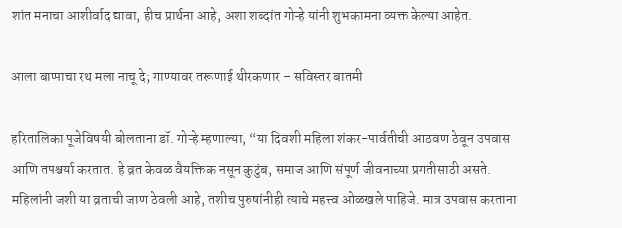शांत मनाचा आशीर्वाद द्यावा, हीच प्रार्थना आहे, अशा शब्दांत गोऱ्हे यांनी शुभकामना व्यक्त केल्या आहेत.

आला बाप्पाचा रथ मला नाचू दे; गाण्यावर तरूणाई थीरकणार – सविस्तर बातमी

हरितालिका पूजेविषयी बोलताना डॉ. गोऱ्हे म्हणाल्या, “या दिवशी महिला शंकर-पार्वतीची आठवण ठेवून उपवास आणि तपश्चर्या करतात. हे व्रत केवळ वैयक्तिक नसून कुटुंब, समाज आणि संपूर्ण जीवनाच्या प्रगतीसाठी असते. महिलांनी जशी या व्रताची जाण ठेवली आहे, तशीच पुरुषांनीही त्याचे महत्त्व ओळखले पाहिजे. मात्र उपवास करताना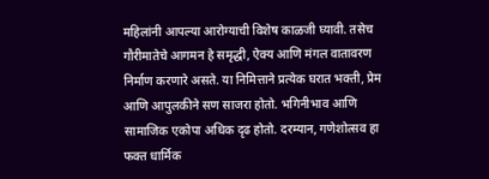महिलांनी आपल्या आरोग्याची विशेष काळजी घ्यावी. तसेच गौरीमातेचे आगमन हे समृद्धी, ऐक्य आणि मंगल वातावरण निर्माण करणारे असते. या निमित्ताने प्रत्येक घरात भक्ती, प्रेम आणि आपुलकीने सण साजरा होतो. भगिनीभाव आणि सामाजिक एकोपा अधिक दृढ होतो. दरम्यान, गणेशोत्सव हा फक्त धार्मिक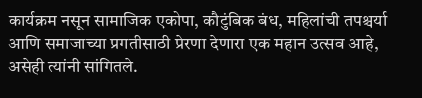कार्यक्रम नसून सामाजिक एकोपा, कौटुंबिक बंध, महिलांची तपश्चर्या आणि समाजाच्या प्रगतीसाठी प्रेरणा देणारा एक महान उत्सव आहे, असेही त्यांनी सांगितले.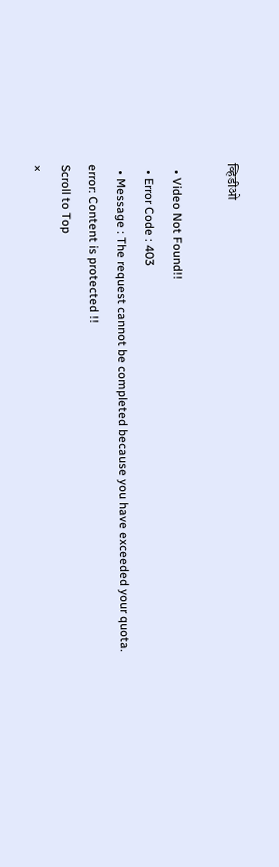व्हिडीओ

  • Video Not Found!!
  • Error Code : 403
  • Message : The request cannot be completed because you have exceeded your quota.
error: Content is protected !!
Scroll to Top
×